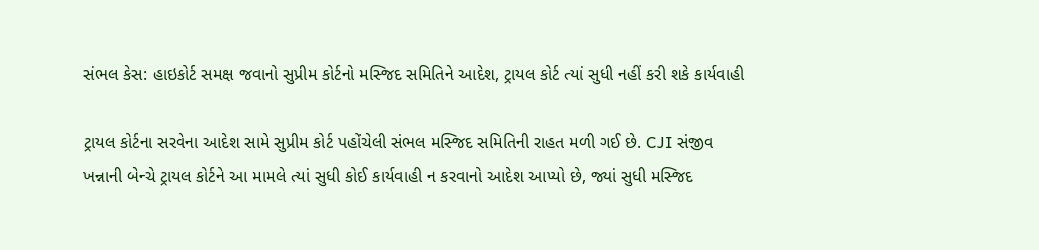સંભલ કેસ: હાઇકોર્ટ સમક્ષ જવાનો સુપ્રીમ કોર્ટનો મસ્જિદ સમિતિને આદેશ, ટ્રાયલ કોર્ટ ત્યાં સુધી નહીં કરી શકે કાર્યવાહી

ટ્રાયલ કોર્ટના સરવેના આદેશ સામે સુપ્રીમ કોર્ટ પહોંચેલી સંભલ મસ્જિદ સમિતિની રાહત મળી ગઈ છે. CJI સંજીવ ખન્નાની બેન્ચે ટ્રાયલ કોર્ટને આ મામલે ત્યાં સુધી કોઈ કાર્યવાહી ન કરવાનો આદેશ આપ્યો છે, જ્યાં સુધી મસ્જિદ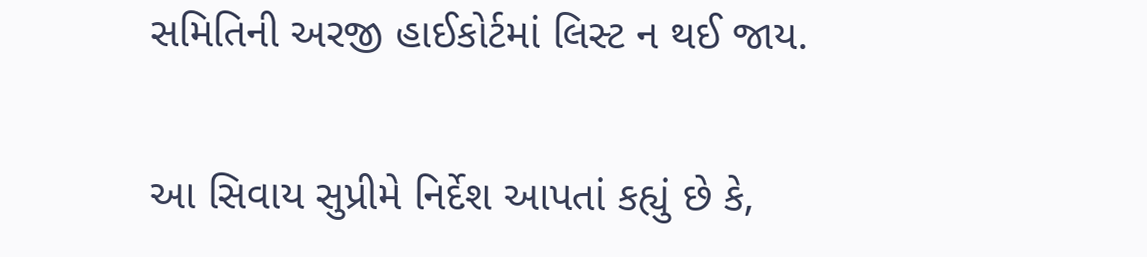સમિતિની અરજી હાઈકોર્ટમાં લિસ્ટ ન થઈ જાય.

આ સિવાય સુપ્રીમે નિર્દેશ આપતાં કહ્યું છે કે,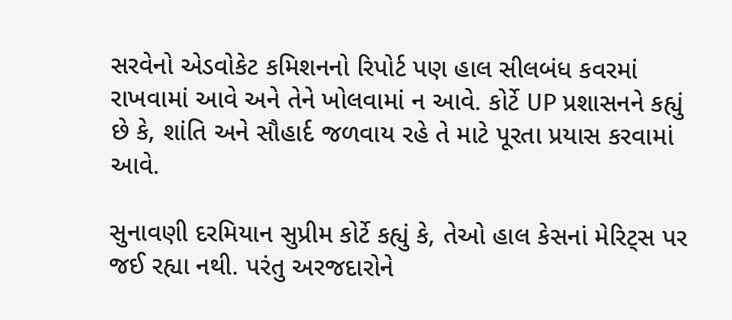સરવેનો એડવોકેટ કમિશનનો રિપોર્ટ પણ હાલ સીલબંધ કવરમાં રાખવામાં આવે અને તેને ખોલવામાં ન આવે. કોર્ટે UP પ્રશાસનને કહ્યું છે કે, શાંતિ અને સૌહાર્દ જળવાય રહે તે માટે પૂરતા પ્રયાસ કરવામાં આવે.

સુનાવણી દરમિયાન સુપ્રીમ કોર્ટે કહ્યું કે, તેઓ હાલ કેસનાં મેરિટ્સ પર જઈ રહ્યા નથી. પરંતુ અરજદારોને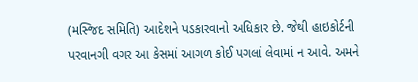(મસ્જિદ સમિતિ) આદેશને પડકારવાનો અધિકાર છે. જેથી હાઇકોર્ટની પરવાનગી વગર આ કેસમાં આગળ કોઈ પગલાં લેવામાં ન આવે. અમને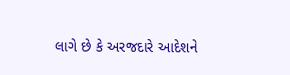લાગે છે કે અરજદારે આદેશને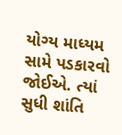યોગ્ય માધ્યમ સામે પડકારવો જોઈએ. ત્યાં સુધી શાંતિ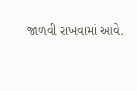જાળવી રાખવામાં આવે.